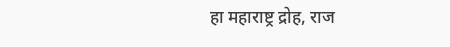हा महाराष्ट्र द्रोह, राज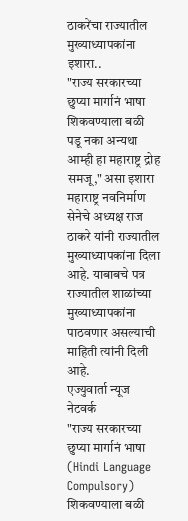ठाकरेंचा राज्यातील मुख्याध्यापकांना इशारा..
"राज्य सरकारच्या छुप्या मार्गानं भाषा शिकवण्याला बळी पडू नका अन्यथा आम्ही हा महाराष्ट्र द्रोह समजू," असा इशारा महाराष्ट्र नवनिर्माण सेनेचे अध्यक्ष राज ठाकरे यांनी राज्यातील मुख्याध्यापकांना दिला आहे. याबाबचे पत्र राज्यातील शाळांच्या मुख्याध्यापकांना पाठवणार असल्याची माहिती त्यांनी दिली आहे.
एज्युवार्ता न्यूज नेटवर्क
"राज्य सरकारच्या छुप्या मार्गानं भाषा (Hindi Language Compulsory) शिकवण्याला बळी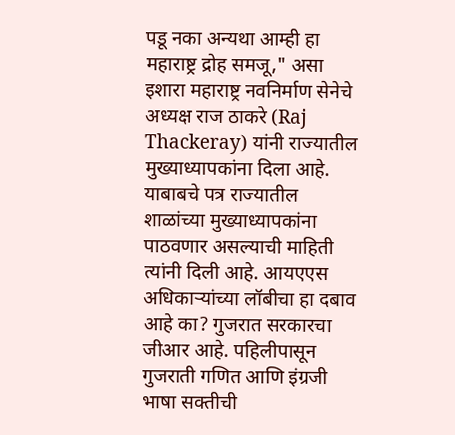पडू नका अन्यथा आम्ही हा महाराष्ट्र द्रोह समजू," असा इशारा महाराष्ट्र नवनिर्माण सेनेचे अध्यक्ष राज ठाकरे (Raj Thackeray) यांनी राज्यातील मुख्याध्यापकांना दिला आहे. याबाबचे पत्र राज्यातील शाळांच्या मुख्याध्यापकांना पाठवणार असल्याची माहिती त्यांनी दिली आहे. आयएएस अधिकाऱ्यांच्या लॉबीचा हा दबाव आहे का? गुजरात सरकारचा जीआर आहे. पहिलीपासून गुजराती गणित आणि इंग्रजी भाषा सक्तीची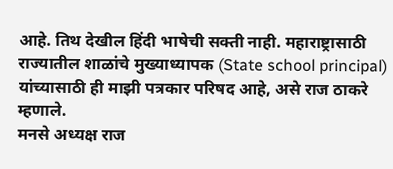आहे. तिथ देखील हिंदी भाषेची सक्ती नाही. महाराष्ट्रासाठी राज्यातील शाळांचे मुख्याध्यापक (State school principal) यांच्यासाठी ही माझी पत्रकार परिषद आहे, असे राज ठाकरे म्हणाले.
मनसे अध्यक्ष राज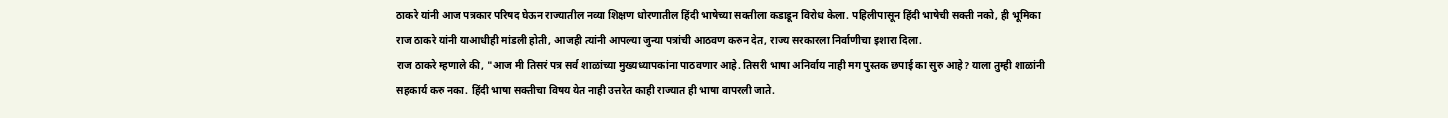ठाकरे यांनी आज पत्रकार परिषद घेऊन राज्यातील नव्या शिक्षण धोरणातील हिंदी भाषेच्या सक्तीला कडाडून विरोध केला. पहिलीपासून हिंदी भाषेची सक्ती नको, ही भूमिका राज ठाकरे यांनी याआधीही मांडली होती, आजही त्यांनी आपल्या जुन्या पत्रांची आठवण करुन देत, राज्य सरकारला निर्वाणीचा इशारा दिला.
राज ठाकरे म्हणाले की, "आज मी तिसरं पत्र सर्व शाळांच्या मुख्यध्यापकांना पाठवणार आहे. तिसरी भाषा अनिर्वाय नाही मग पुस्तक छपाई का सुरु आहे? याला तुम्ही शाळांनी सहकार्य करु नका. हिंदी भाषा सक्तीचा विषय येत नाही उत्तरेत काही राज्यात ही भाषा वापरली जाते.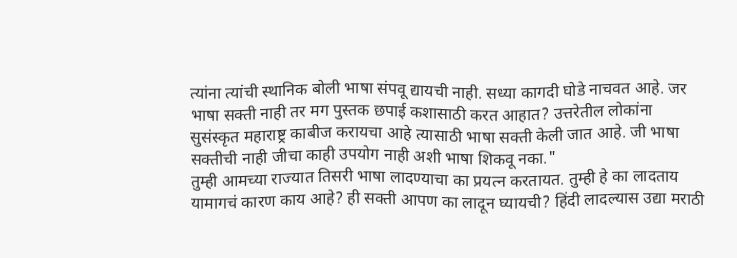त्यांना त्यांची स्थानिक बोली भाषा संपवू द्यायची नाही. सध्या कागदी घोडे नाचवत आहे. जर भाषा सक्ती नाही तर मग पुस्तक छपाई कशासाठी करत आहात? उत्तरेतील लोकांना सुसंस्कृत महाराष्ट्र काबीज करायचा आहे त्यासाठी भाषा सक्ती केली जात आहे. जी भाषा सक्तीची नाही जीचा काही उपयोग नाही अशी भाषा शिकवू नका."
तुम्ही आमच्या राज्यात तिसरी भाषा लादण्याचा का प्रयत्न करतायत. तुम्ही हे का लादताय यामागचं कारण काय आहे? ही सक्ती आपण का लादून घ्यायची? हिंदी लादल्यास उद्या मराठी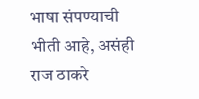भाषा संपण्याची भीती आहे, असंही राज ठाकरे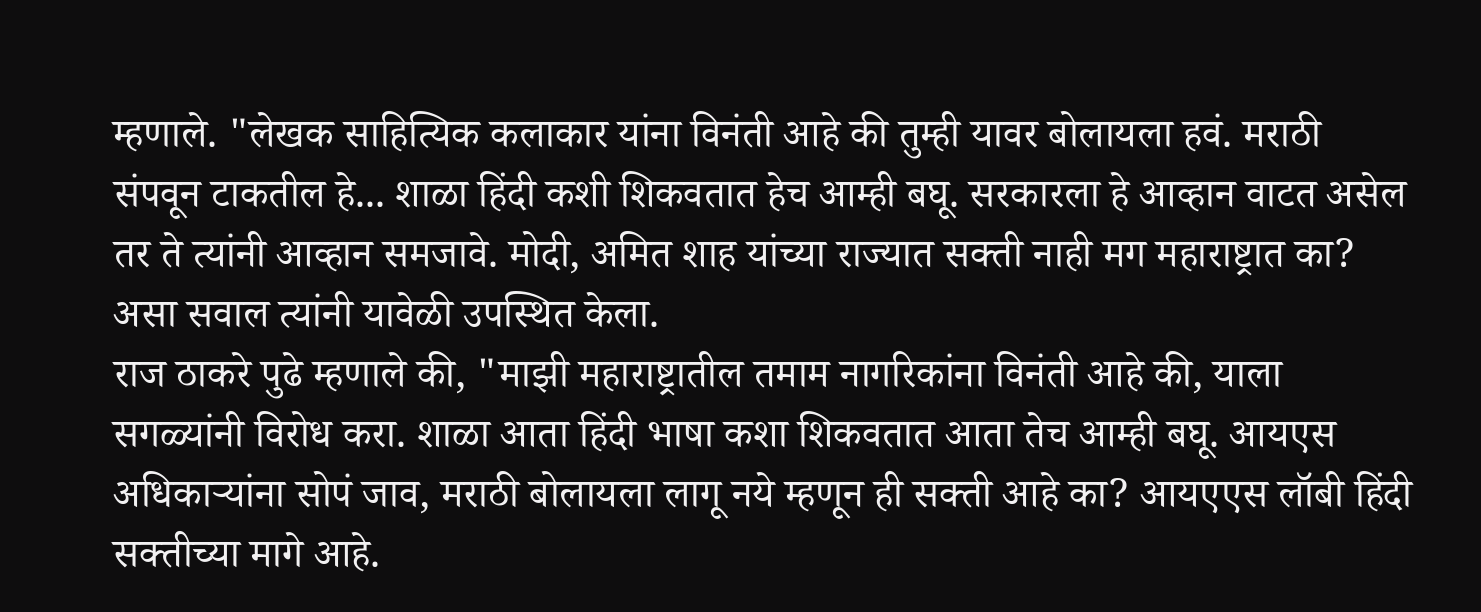म्हणाले. "लेखक साहित्यिक कलाकार यांना विनंती आहे की तुम्ही यावर बोलायला हवं. मराठी संपवून टाकतील हे... शाळा हिंदी कशी शिकवतात हेच आम्ही बघू. सरकारला हे आव्हान वाटत असेल तर ते त्यांनी आव्हान समजावे. मोदी, अमित शाह यांच्या राज्यात सक्ती नाही मग महाराष्ट्रात का? असा सवाल त्यांनी यावेळी उपस्थित केला.
राज ठाकरे पुढे म्हणाले की, "माझी महाराष्ट्रातील तमाम नागरिकांना विनंती आहे की, याला सगळ्यांनी विरोध करा. शाळा आता हिंदी भाषा कशा शिकवतात आता तेच आम्ही बघू. आयएस अधिकाऱ्यांना सोपं जाव, मराठी बोलायला लागू नये म्हणून ही सक्ती आहे का? आयएएस लॉबी हिंदी सक्तीच्या मागे आहे.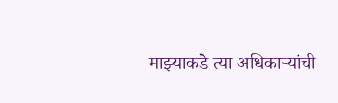माझ्याकडे त्या अधिकाऱ्यांची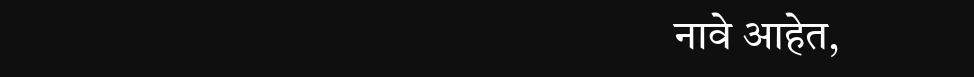नावे आहेत,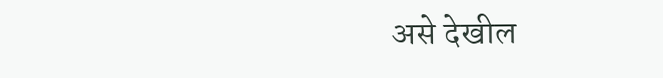असे देखील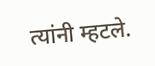त्यांनी म्हटले.